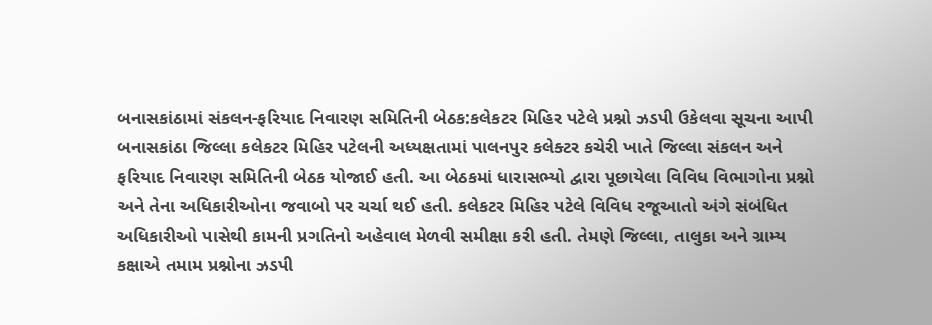બનાસકાંઠામાં સંકલન-ફરિયાદ નિવારણ સમિતિની બેઠક:કલેકટર મિહિર પટેલે પ્રશ્નો ઝડપી ઉકેલવા સૂચના આપી
બનાસકાંઠા જિલ્લા કલેકટર મિહિર પટેલની અધ્યક્ષતામાં પાલનપુર કલેક્ટર કચેરી ખાતે જિલ્લા સંકલન અને ફરિયાદ નિવારણ સમિતિની બેઠક યોજાઈ હતી. આ બેઠકમાં ધારાસભ્યો દ્વારા પૂછાયેલા વિવિધ વિભાગોના પ્રશ્નો અને તેના અધિકારીઓના જવાબો પર ચર્ચા થઈ હતી. કલેકટર મિહિર પટેલે વિવિધ રજૂઆતો અંગે સંબંધિત અધિકારીઓ પાસેથી કામની પ્રગતિનો અહેવાલ મેળવી સમીક્ષા કરી હતી. તેમણે જિલ્લા, તાલુકા અને ગ્રામ્ય કક્ષાએ તમામ પ્રશ્નોના ઝડપી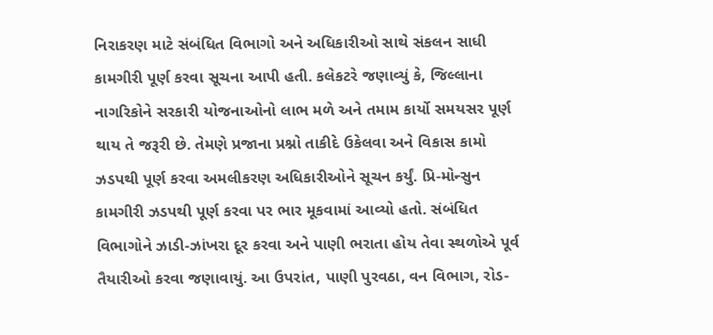નિરાકરણ માટે સંબંધિત વિભાગો અને અધિકારીઓ સાથે સંકલન સાધી કામગીરી પૂર્ણ કરવા સૂચના આપી હતી. કલેકટરે જણાવ્યું કે, જિલ્લાના નાગરિકોને સરકારી યોજનાઓનો લાભ મળે અને તમામ કાર્યો સમયસર પૂર્ણ થાય તે જરૂરી છે. તેમણે પ્રજાના પ્રશ્નો તાકીદે ઉકેલવા અને વિકાસ કામો ઝડપથી પૂર્ણ કરવા અમલીકરણ અધિકારીઓને સૂચન કર્યું. પ્રિ-મોન્સુન કામગીરી ઝડપથી પૂર્ણ કરવા પર ભાર મૂકવામાં આવ્યો હતો. સંબંધિત વિભાગોને ઝાડી-ઝાંખરા દૂર કરવા અને પાણી ભરાતા હોય તેવા સ્થળોએ પૂર્વ તૈયારીઓ કરવા જણાવાયું. આ ઉપરાંત, પાણી પુરવઠા, વન વિભાગ, રોડ-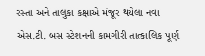રસ્તા અને તાલુકા કક્ષાએ મંજૂર થયેલા નવા એસ.ટી. બસ સ્ટેશનની કામગીરી તાત્કાલિક પૂર્ણ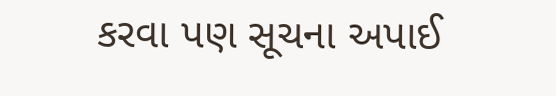કરવા પણ સૂચના અપાઈ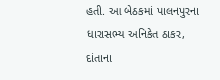હતી. આ બેઠકમાં પાલનપુરના ધારાસભ્ય અનિકેત ઠાકર, દાંતાના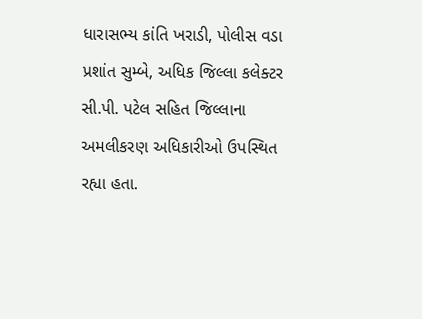ધારાસભ્ય કાંતિ ખરાડી, પોલીસ વડા પ્રશાંત સુમ્બે, અધિક જિલ્લા કલેક્ટર સી.પી. પટેલ સહિત જિલ્લાના અમલીકરણ અધિકારીઓ ઉપસ્થિત રહ્યા હતા.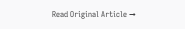Read Original Article →